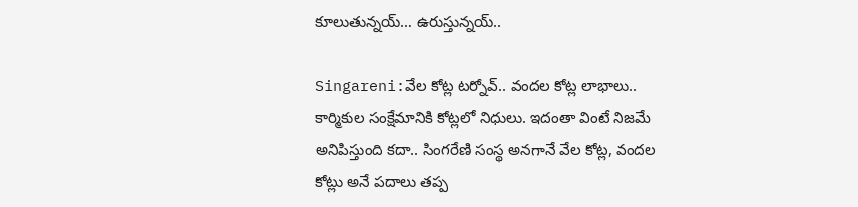కూలుతున్న‌య్‌… ఉరుస్తున్న‌య్‌..

Singareni:వేల కోట్ల ట‌ర్నోవ్‌.. వంద‌ల కోట్ల లాభాలు.. కార్మికుల సంక్షేమానికి కోట్ల‌లో నిధులు. ఇదంతా వింటే నిజ‌మే అనిపిస్తుంది క‌దా.. సింగ‌రేణి సంస్థ అన‌గానే వేల కోట్ల‌, వంద‌ల కోట్లు అనే ప‌దాలు త‌ప్ప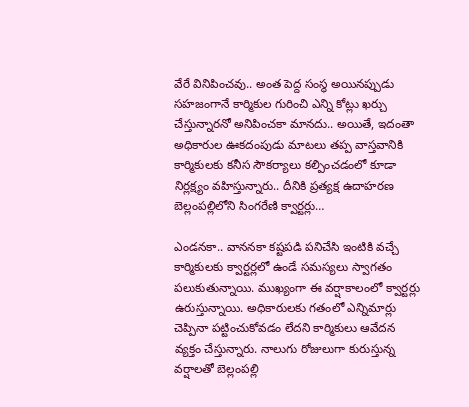వేరే వినిపించ‌వు.. అంత పెద్ద సంస్థ అయిన‌ప్పుడు స‌హ‌జంగానే కార్మికుల గురించి ఎన్ని కోట్లు ఖ‌ర్చు చేస్తున్నార‌నో అనిపించ‌కా మాన‌దు.. అయితే, ఇదంతా అధికారుల ఊక‌దంపుడు మాట‌లు త‌ప్ప వాస్త‌వానికి కార్మికుల‌కు క‌నీస సౌక‌ర్యాలు క‌ల్పించ‌డంలో కూడా నిర్ల‌క్ష్యం వ‌హిస్తున్నారు.. దీనికి ప్ర‌త్య‌క్ష ఉదాహ‌ర‌ణ బెల్లంప‌ల్లిలోని సింగ‌రేణి క్వార్ట‌ర్లు…

ఎండ‌న‌కా.. వాన‌న‌కా క‌ష్ట‌ప‌డి ప‌నిచేసి ఇంటికి వచ్చే కార్మికుల‌కు క్వార్ట‌ర్ల‌లో ఉండే స‌మ‌స్య‌లు స్వాగ‌తం ప‌లుకుతున్నాయి. ముఖ్యంగా ఈ వ‌ర్షాకాలంలో క్వార్ట‌ర్లు ఉరుస్తున్నాయి. అధికారుల‌కు గ‌తంలో ఎన్నిమార్లు చెప్పినా ప‌ట్టించుకోవ‌డం లేద‌ని కార్మికులు ఆవేద‌న వ్య‌క్తం చేస్తున్నారు. నాలుగు రోజులుగా కురుస్తున్న వ‌ర్షాల‌తో బెల్లంప‌ల్లి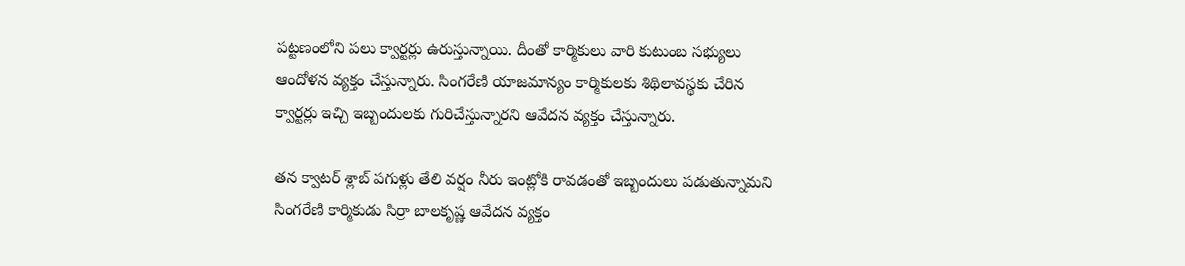ప‌ట్ట‌ణంలోని ప‌లు క్వార్ట‌ర్లు ఉరుస్తున్నాయి. దీంతో కార్మికులు వారి కుటుంబ స‌భ్యులు ఆందోళ‌న వ్య‌క్తం చేస్తున్నారు. సింగరేణి యాజమాన్యం కార్మికులకు శిథిలావస్థకు చేరిన క్వార్టర్లు ఇచ్చి ఇబ్బందులకు గురిచేస్తున్నారని ఆవేద‌న వ్య‌క్తం చేస్తున్నారు.

త‌న‌ క్వాటర్ శ్లాబ్‌ పగుళ్లు తేలి వర్షం నీరు ఇంట్లోకి రావడంతో ఇబ్బందులు పడుతున్నామని సింగరేణి కార్మికుడు సిర్రా బాలకృష్ణ ఆవేదన వ్యక్తం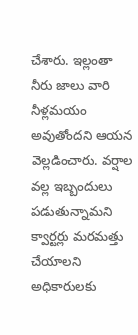చేశారు. ఇల్లంతా నీరు జాలు వారి నీళ్ల‌మ‌యం అవుతోంద‌ని ఆయ‌న వెల్ల‌డించారు. వర్షాల వల్ల ఇబ్బందులు పడుతున్నామని క్వార్టర్లు మ‌ర‌మ‌త్తు చేయాలని అధికారులకు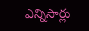ఎన్నిసార్లు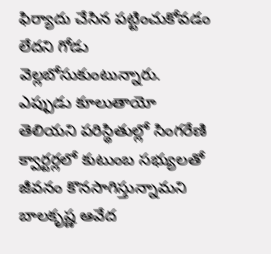ఫిర్యాదు చేసిన పట్టించుకోవడం లేదని గోడు వెల్ల‌బోసుకుంటున్నారు. ఎప్పుడు కూలుతాయో తెలియని పరిస్థితుల్లో సింగరేణి క్వార్టర్లలో కుటుంబ సభ్యులతో జీవనం కొనసాగిస్తున్నామని బాల‌కృష్ణ‌ ఆవేద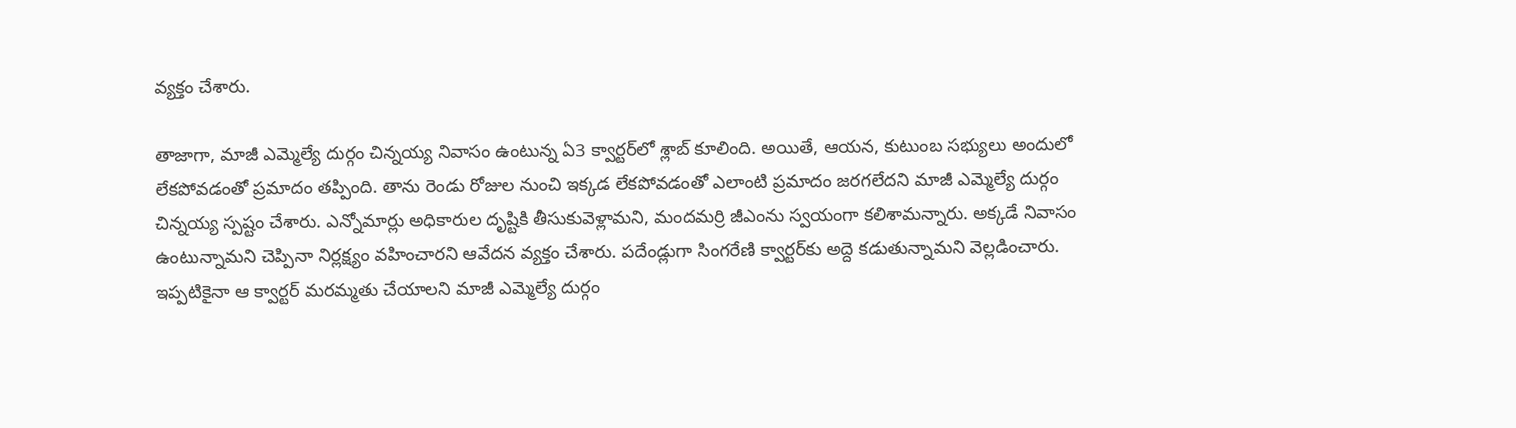వ్యక్తం చేశారు.

తాజాగా, మాజీ ఎమ్మెల్యే దుర్గం చిన్న‌య్య నివాసం ఉంటున్న ఏ3 క్వార్ట‌ర్‌లో శ్లాబ్ కూలింది. అయితే, ఆయ‌న, కుటుంబ స‌భ్యులు అందులో లేకపోవ‌డంతో ప్ర‌మాదం త‌ప్పింది. తాను రెండు రోజుల నుంచి ఇక్క‌డ లేక‌పోవ‌డంతో ఎలాంటి ప్ర‌మాదం జ‌ర‌గ‌లేద‌ని మాజీ ఎమ్మెల్యే దుర్గం చిన్న‌య్య స్ప‌ష్టం చేశారు. ఎన్నోమార్లు అధికారుల దృష్టికి తీసుకువెళ్లామ‌ని, మంద‌మ‌ర్రి జీఎంను స్వ‌యంగా క‌లిశామ‌న్నారు. అక్క‌డే నివాసం ఉంటున్నామ‌ని చెప్పినా నిర్ల‌క్ష్యం వ‌హించార‌ని ఆవేద‌న వ్య‌క్తం చేశారు. ప‌దేండ్లుగా సింగ‌రేణి క్వార్ట‌ర్‌కు అద్దె క‌డుతున్నామ‌ని వెల్ల‌డించారు. ఇప్ప‌టికైనా ఆ క్వార్ట‌ర్ మ‌ర‌మ్మ‌తు చేయాల‌ని మాజీ ఎమ్మెల్యే దుర్గం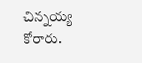చిన్న‌య్య కోరారు.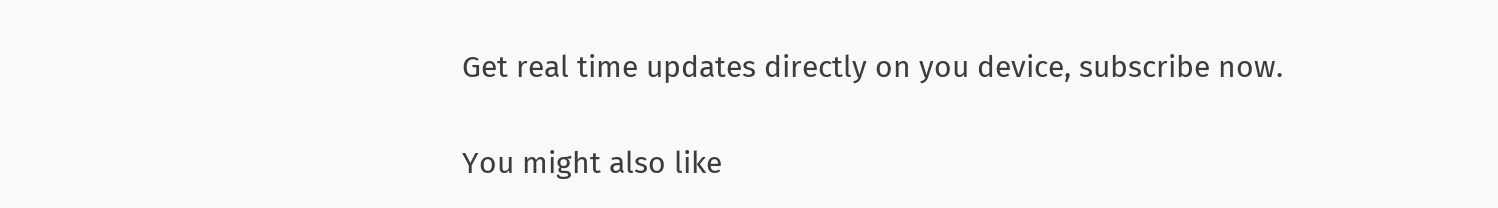Get real time updates directly on you device, subscribe now.

You might also like